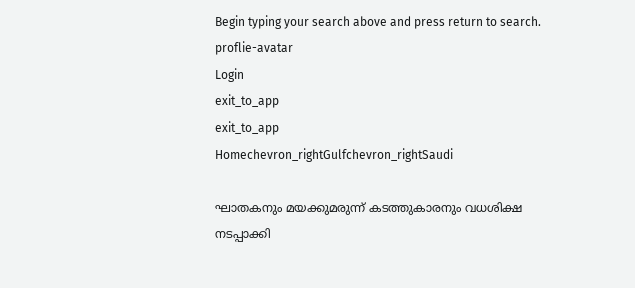Begin typing your search above and press return to search.
proflie-avatar
Login
exit_to_app
exit_to_app
Homechevron_rightGulfchevron_rightSaudi

ഘാതകനും മയക്കുമരുന്ന് കടത്തുകാരനും വധശിക്ഷ നടപ്പാക്കി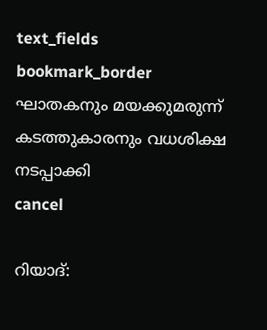text_fields
bookmark_border
ഘാതകനും മയക്കുമരുന്ന് കടത്തുകാരനും വധശിക്ഷ നടപ്പാക്കി
cancel

റിയാദ്: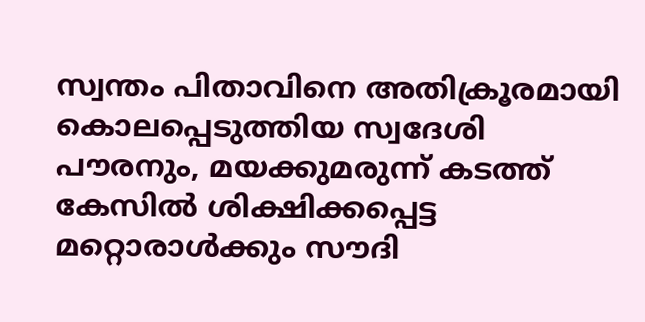സ്വന്തം പിതാവിനെ അതിക്രൂരമായി കൊലപ്പെടുത്തിയ സ്വദേശി പൗരനും, മയക്കുമരുന്ന് കടത്ത് കേസിൽ ശിക്ഷിക്കപ്പെട്ട മറ്റൊരാൾക്കും സൗദി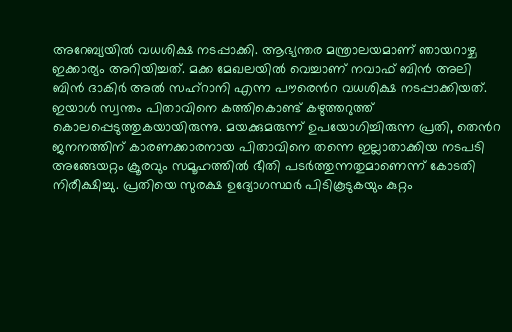അറേബ്യയിൽ വധശിക്ഷ നടപ്പാക്കി. ആഭ്യന്തര മന്ത്രാലയമാണ് ഞായറാഴ്ച ഇക്കാര്യം അറിയിച്ചത്. മക്ക മേഖലയിൽ വെച്ചാണ് നവാഫ് ബിൻ അലി ബിൻ ദാകിർ അൽ സഹ്റാനി എന്ന പൗരെൻറ വധശിക്ഷ നടപ്പാക്കിയത്. ഇയാൾ സ്വന്തം പിതാവിനെ കത്തികൊണ്ട് കഴുത്തറുത്ത് കൊലപ്പെടുത്തുകയായിരുന്നു. മയക്കുമരുന്ന് ഉപയോഗിച്ചിരുന്ന പ്രതി, തെൻറ ജനനത്തിന് കാരണക്കാരനായ പിതാവിനെ തന്നെ ഇല്ലാതാക്കിയ നടപടി അങ്ങേയറ്റം ക്രൂരവും സമൂഹത്തിൽ ഭീതി പടർത്തുന്നതുമാണെന്ന് കോടതി നിരീക്ഷിച്ചു. പ്രതിയെ സുരക്ഷ ഉദ്യോഗസ്ഥർ പിടികൂടുകയും കുറ്റം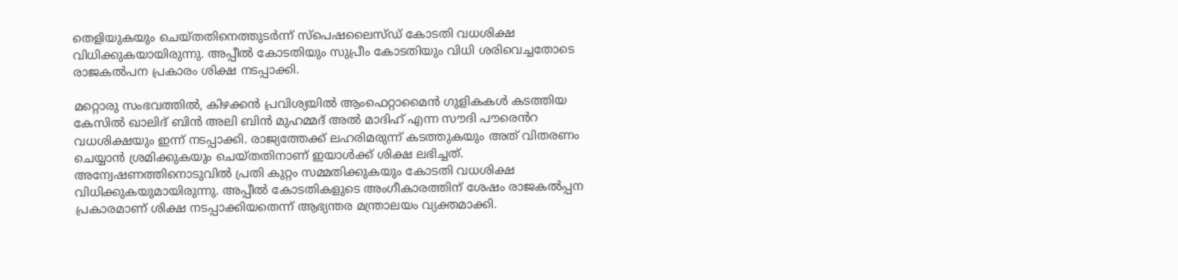തെളിയുകയും ചെയ്തതിനെത്തുടർന്ന് സ്പെഷലൈസ്ഡ് കോടതി വധശിക്ഷ വിധിക്കുകയായിരുന്നു. അപ്പീൽ കോടതിയും സുപ്രീം കോടതിയും വിധി ശരിവെച്ചതോടെ രാജകൽപന പ്രകാരം ശിക്ഷ നടപ്പാക്കി.

മറ്റൊരു സംഭവത്തിൽ, കിഴക്കൻ പ്രവിശ്യയിൽ ആംഫെറ്റാമൈൻ ഗുളികകൾ കടത്തിയ കേസിൽ ഖാലിദ് ബിൻ അലി ബിൻ മുഹമ്മദ് അൽ മാദിഹ് എന്ന സൗദി പൗരെൻറ വധശിക്ഷയും ഇന്ന് നടപ്പാക്കി. രാജ്യത്തേക്ക് ലഹരിമരുന്ന് കടത്തുകയും അത് വിതരണം ചെയ്യാൻ ശ്രമിക്കുകയും ചെയ്തതിനാണ് ഇയാൾക്ക് ശിക്ഷ ലഭിച്ചത്. അന്വേഷണത്തിനൊടുവിൽ പ്രതി കുറ്റം സമ്മതിക്കുകയും കോടതി വധശിക്ഷ വിധിക്കുകയുമായിരുന്നു. അപ്പീൽ കോടതികളുടെ അംഗീകാരത്തിന് ശേഷം രാജകൽപ്പന പ്രകാരമാണ് ശിക്ഷ നടപ്പാക്കിയതെന്ന് ആഭ്യന്തര മന്ത്രാലയം വ്യക്തമാക്കി.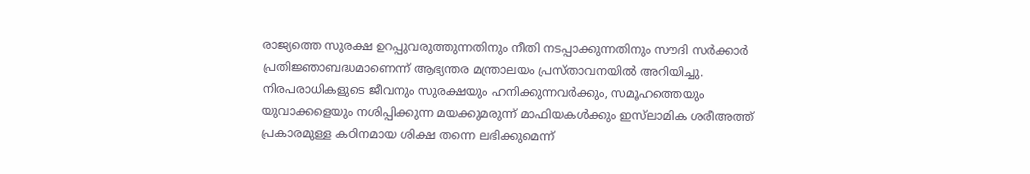രാജ്യത്തെ സുരക്ഷ ഉറപ്പുവരുത്തുന്നതിനും നീതി നടപ്പാക്കുന്നതിനും സൗദി സർക്കാർ പ്രതിജ്ഞാബദ്ധമാണെന്ന് ആഭ്യന്തര മന്ത്രാലയം പ്രസ്താവനയിൽ അറിയിച്ചു. നിരപരാധികളുടെ ജീവനും സുരക്ഷയും ഹനിക്കുന്നവർക്കും, സമൂഹത്തെയും യുവാക്കളെയും നശിപ്പിക്കുന്ന മയക്കുമരുന്ന് മാഫിയകൾക്കും ഇസ്‌ലാമിക ശരീഅത്ത് പ്രകാരമുള്ള കഠിനമായ ശിക്ഷ തന്നെ ലഭിക്കുമെന്ന്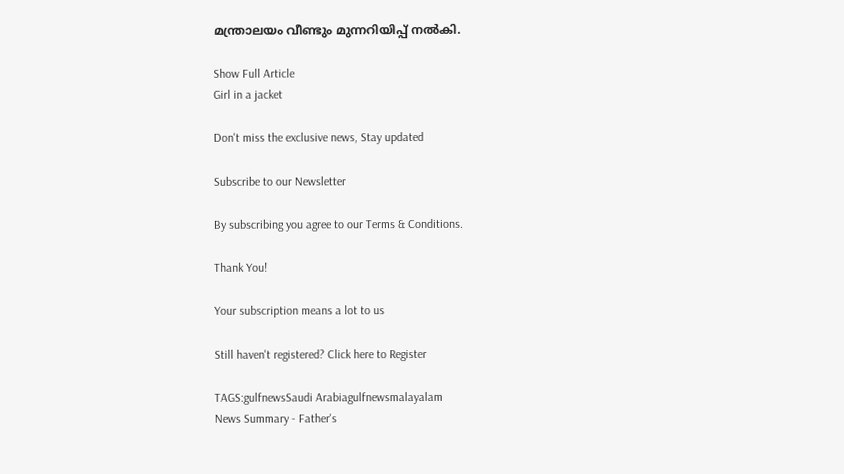മന്ത്രാലയം വീണ്ടും മുന്നറിയിപ്പ് നൽകി.

Show Full Article
Girl in a jacket

Don't miss the exclusive news, Stay updated

Subscribe to our Newsletter

By subscribing you agree to our Terms & Conditions.

Thank You!

Your subscription means a lot to us

Still haven't registered? Click here to Register

TAGS:gulfnewsSaudi Arabiagulfnewsmalayalam
News Summary - Father's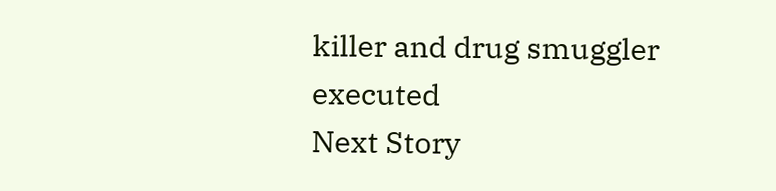killer and drug smuggler executed
Next Story